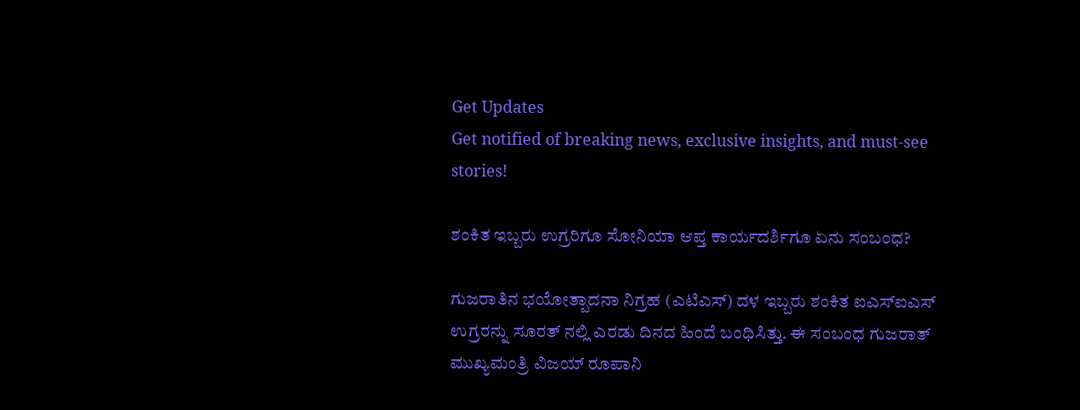Get Updates
Get notified of breaking news, exclusive insights, and must-see stories!

ಶಂಕಿತ ಇಬ್ಬರು ಉಗ್ರರಿಗೂ ಸೋನಿಯಾ ಆಪ್ತ ಕಾರ್ಯದರ್ಶಿಗೂ ಏನು ಸಂಬಂಧ?

ಗುಜರಾತಿನ ಭಯೋತ್ಪಾದನಾ ನಿಗ್ರಹ (ಎಟಿಎಸ್) ದಳ ಇಬ್ಬರು ಶಂಕಿತ ಐಎಸ್ಐಎಸ್ ಉಗ್ರರನ್ನು ಸೂರತ್ ನಲ್ಲಿ ಎರಡು ದಿನದ ಹಿಂದೆ ಬಂಧಿಸಿತ್ತು. ಈ ಸಂಬಂಧ ಗುಜರಾತ್ ಮುಖ್ಯಮಂತ್ರಿ ವಿಜಯ್ ರೂಪಾನಿ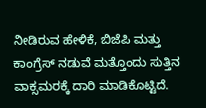ನೀಡಿರುವ ಹೇಳಿಕೆ, ಬಿಜೆಪಿ ಮತ್ತು ಕಾಂಗ್ರೆಸ್ ನಡುವೆ ಮತ್ತೊಂದು ಸುತ್ತಿನ ವಾಕ್ಸಮರಕ್ಕೆ ದಾರಿ ಮಾಡಿಕೊಟ್ಟಿದೆ.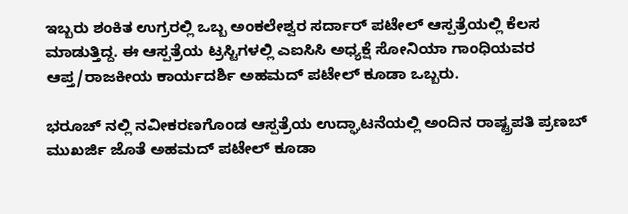ಇಬ್ಬರು ಶಂಕಿತ ಉಗ್ರರಲ್ಲಿ ಒಬ್ಬ ಅಂಕಲೇಶ್ವರ ಸರ್ದಾರ್ ಪಟೇಲ್ ಆಸ್ಪತ್ರೆಯಲ್ಲಿ ಕೆಲಸ ಮಾಡುತ್ತಿದ್ದ. ಈ ಆಸ್ಪತ್ರೆಯ ಟ್ರಸ್ಟಿಗಳಲ್ಲಿ ಎಐಸಿಸಿ ಅಧ್ಯಕ್ಷೆ ಸೋನಿಯಾ ಗಾಂಧಿಯವರ ಆಪ್ತ/ರಾಜಕೀಯ ಕಾರ್ಯದರ್ಶಿ ಅಹಮದ್ ಪಟೇಲ್ ಕೂಡಾ ಒಬ್ಬರು.

ಭರೂಚ್ ನಲ್ಲಿ ನವೀಕರಣಗೊಂಡ ಆಸ್ಪತ್ರೆಯ ಉದ್ಘಾಟನೆಯಲ್ಲಿ ಅಂದಿನ ರಾಷ್ಟ್ರಪತಿ ಪ್ರಣಬ್ ಮುಖರ್ಜಿ ಜೊತೆ ಅಹಮದ್ ಪಟೇಲ್ ಕೂಡಾ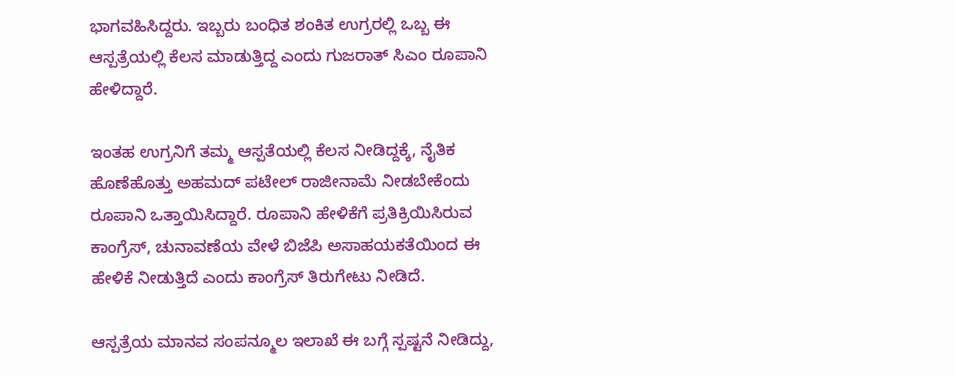ಭಾಗವಹಿಸಿದ್ದರು. ಇಬ್ಬರು ಬಂಧಿತ ಶಂಕಿತ ಉಗ್ರರಲ್ಲಿ ಒಬ್ಬ ಈ ಆಸ್ಪತ್ರೆಯಲ್ಲಿ ಕೆಲಸ ಮಾಡುತ್ತಿದ್ದ ಎಂದು ಗುಜರಾತ್ ಸಿಎಂ ರೂಪಾನಿ ಹೇಳಿದ್ದಾರೆ.

ಇಂತಹ ಉಗ್ರನಿಗೆ ತಮ್ಮ ಆಸ್ಪತೆಯಲ್ಲಿ ಕೆಲಸ ನೀಡಿದ್ದಕ್ಕೆ, ನೈತಿಕ ಹೊಣೆಹೊತ್ತು ಅಹಮದ್ ಪಟೇಲ್ ರಾಜೀನಾಮೆ ನೀಡಬೇಕೆಂದು ರೂಪಾನಿ ಒತ್ತಾಯಿಸಿದ್ದಾರೆ. ರೂಪಾನಿ ಹೇಳಿಕೆಗೆ ಪ್ರತಿಕ್ರಿಯಿಸಿರುವ ಕಾಂಗ್ರೆಸ್, ಚುನಾವಣೆಯ ವೇಳೆ ಬಿಜೆಪಿ ಅಸಾಹಯಕತೆಯಿಂದ ಈ ಹೇಳಿಕೆ ನೀಡುತ್ತಿದೆ ಎಂದು ಕಾಂಗ್ರೆಸ್ ತಿರುಗೇಟು ನೀಡಿದೆ.

ಆಸ್ಪತ್ರೆಯ ಮಾನವ ಸಂಪನ್ಮೂಲ ಇಲಾಖೆ ಈ ಬಗ್ಗೆ ಸ್ಪಷ್ಟನೆ ನೀಡಿದ್ದು,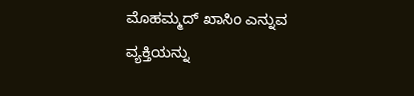ಮೊಹಮ್ಮದ್ ಖಾಸಿಂ ಎನ್ನುವ ವ್ಯಕ್ತಿಯನ್ನು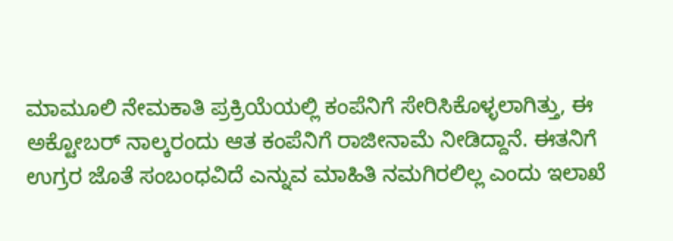ಮಾಮೂಲಿ ನೇಮಕಾತಿ ಪ್ರಕ್ರಿಯೆಯಲ್ಲಿ ಕಂಪೆನಿಗೆ ಸೇರಿಸಿಕೊಳ್ಳಲಾಗಿತ್ತು, ಈ ಅಕ್ಟೋಬರ್ ನಾಲ್ಕರಂದು ಆತ ಕಂಪೆನಿಗೆ ರಾಜೀನಾಮೆ ನೀಡಿದ್ದಾನೆ. ಈತನಿಗೆ ಉಗ್ರರ ಜೊತೆ ಸಂಬಂಧವಿದೆ ಎನ್ನುವ ಮಾಹಿತಿ ನಮಗಿರಲಿಲ್ಲ ಎಂದು ಇಲಾಖೆ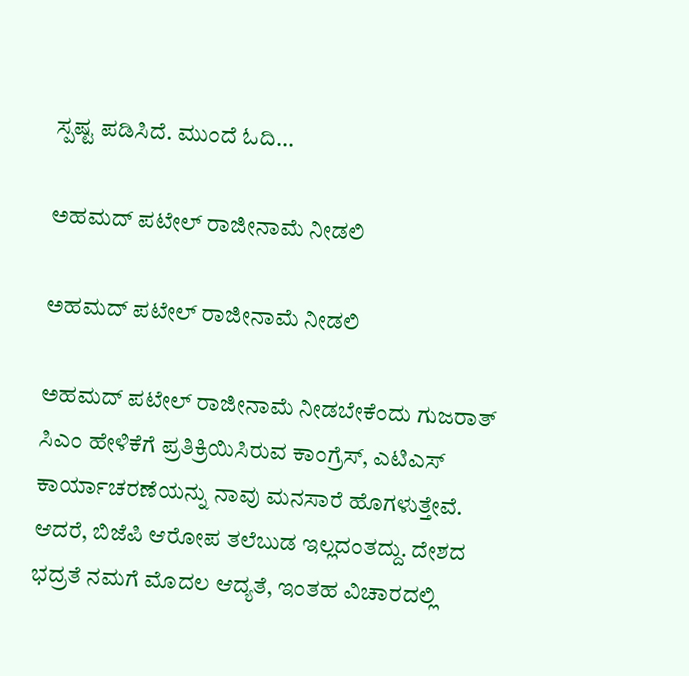ಸ್ಪಷ್ಟ ಪಡಿಸಿದೆ. ಮುಂದೆ ಓದಿ...

ಅಹಮದ್ ಪಟೇಲ್ ರಾಜೀನಾಮೆ ನೀಡಲಿ

ಅಹಮದ್ ಪಟೇಲ್ ರಾಜೀನಾಮೆ ನೀಡಲಿ

ಅಹಮದ್ ಪಟೇಲ್ ರಾಜೀನಾಮೆ ನೀಡಬೇಕೆಂದು ಗುಜರಾತ್ ಸಿಎಂ ಹೇಳಿಕೆಗೆ ಪ್ರತಿಕ್ರಿಯಿಸಿರುವ ಕಾಂಗ್ರೆಸ್, ಎಟಿಎಸ್ ಕಾರ್ಯಾಚರಣೆಯನ್ನು ನಾವು ಮನಸಾರೆ ಹೊಗಳುತ್ತೇವೆ. ಆದರೆ, ಬಿಜೆಪಿ ಆರೋಪ ತಲೆಬುಡ ಇಲ್ಲದಂತದ್ದು. ದೇಶದ ಭದ್ರತೆ ನಮಗೆ ಮೊದಲ ಆದ್ಯತೆ, ಇಂತಹ ವಿಚಾರದಲ್ಲಿ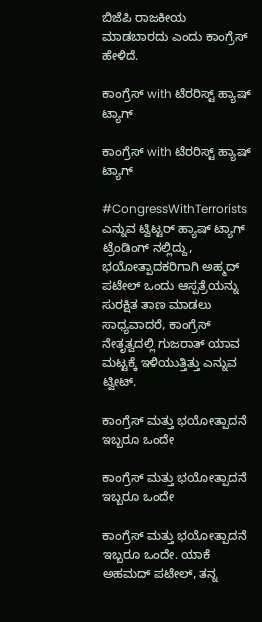ಬಿಜೆಪಿ ರಾಜಕೀಯ ಮಾಡಬಾರದು ಎಂದು ಕಾಂಗ್ರೆಸ್ ಹೇಳಿದೆ.

ಕಾಂಗ್ರೆಸ್ with ಟೆರರಿಸ್ಟ್ ಹ್ಯಾಷ್ ಟ್ಯಾಗ್

ಕಾಂಗ್ರೆಸ್ with ಟೆರರಿಸ್ಟ್ ಹ್ಯಾಷ್ ಟ್ಯಾಗ್

#CongressWithTerrorists ಎನ್ನುವ ಟ್ವಿಟ್ಟರ್ ಹ್ಯಾಷ್ ಟ್ಯಾಗ್ ಟ್ರೆಂಡಿಂಗ್ ನಲ್ಲಿದ್ದು, ಭಯೋತ್ಪಾದಕರಿಗಾಗಿ ಅಹ್ಮದ್ ಪಟೇಲ್ ಒಂದು ಆಸ್ಪತ್ರೆಯನ್ನು ಸುರಕ್ಷಿತ ತಾಣ ಮಾಡಲು ಸಾಧ್ಯವಾದರೆ, ಕಾಂಗ್ರೆಸ್ ನೇತೃತ್ವದಲ್ಲಿ ಗುಜರಾತ್ ಯಾವ ಮಟ್ಟಕ್ಕೆ ಇಳಿಯುತ್ತಿತ್ತು ಎನ್ನುವ ಟ್ವೀಟ್.

ಕಾಂಗ್ರೆಸ್ ಮತ್ತು ಭಯೋತ್ಪಾದನೆ ಇಬ್ಬರೂ ಒಂದೇ

ಕಾಂಗ್ರೆಸ್ ಮತ್ತು ಭಯೋತ್ಪಾದನೆ ಇಬ್ಬರೂ ಒಂದೇ

ಕಾಂಗ್ರೆಸ್ ಮತ್ತು ಭಯೋತ್ಪಾದನೆ ಇಬ್ಬರೂ ಒಂದೇ. ಯಾಕೆ ಅಹಮದ್ ಪಟೇಲ್, ತನ್ನ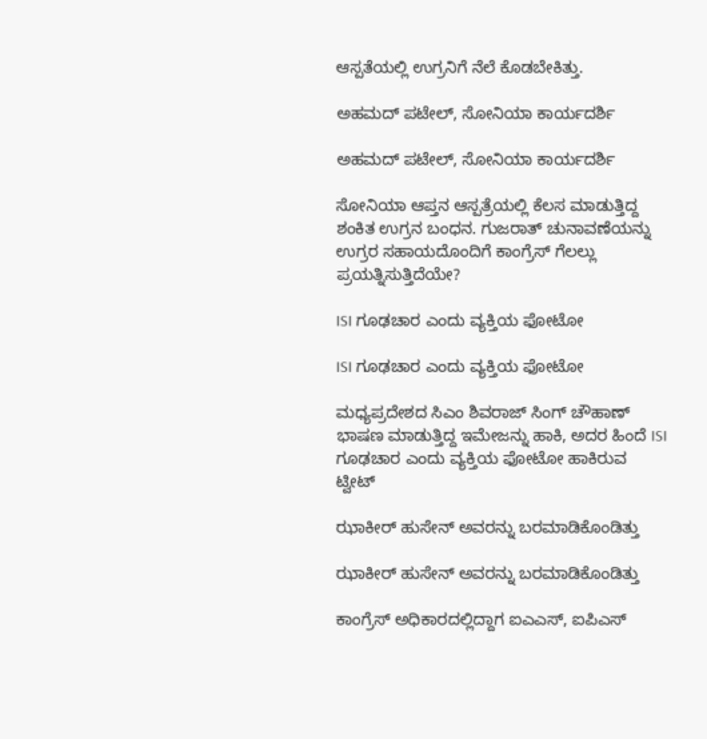ಆಸ್ಪತೆಯಲ್ಲಿ ಉಗ್ರನಿಗೆ ನೆಲೆ ಕೊಡಬೇಕಿತ್ತು.

ಅಹಮದ್ ಪಟೇಲ್, ಸೋನಿಯಾ ಕಾರ್ಯದರ್ಶಿ

ಅಹಮದ್ ಪಟೇಲ್, ಸೋನಿಯಾ ಕಾರ್ಯದರ್ಶಿ

ಸೋನಿಯಾ ಆಪ್ತನ ಆಸ್ಪತ್ರೆಯಲ್ಲಿ ಕೆಲಸ ಮಾಡುತ್ತಿದ್ದ ಶಂಕಿತ ಉಗ್ರನ ಬಂಧನ. ಗುಜರಾತ್ ಚುನಾವಣೆಯನ್ನು ಉಗ್ರರ ಸಹಾಯದೊಂದಿಗೆ ಕಾಂಗ್ರೆಸ್ ಗೆಲಲ್ಲು ಪ್ರಯತ್ನಿಸುತ್ತಿದೆಯೇ?

ISI ಗೂಢಚಾರ ಎಂದು ವ್ಯಕ್ತಿಯ ಫೋಟೋ

ISI ಗೂಢಚಾರ ಎಂದು ವ್ಯಕ್ತಿಯ ಫೋಟೋ

ಮಧ್ಯಪ್ರದೇಶದ ಸಿಎಂ ಶಿವರಾಜ್ ಸಿಂಗ್ ಚೌಹಾಣ್ ಭಾಷಣ ಮಾಡುತ್ತಿದ್ದ ಇಮೇಜನ್ನು ಹಾಕಿ, ಅದರ ಹಿಂದೆ ISI ಗೂಢಚಾರ ಎಂದು ವ್ಯಕ್ತಿಯ ಫೋಟೋ ಹಾಕಿರುವ ಟ್ವೀಟ್

ಝಾಕೀರ್ ಹುಸೇನ್ ಅವರನ್ನು ಬರಮಾಡಿಕೊಂಡಿತ್ತು

ಝಾಕೀರ್ ಹುಸೇನ್ ಅವರನ್ನು ಬರಮಾಡಿಕೊಂಡಿತ್ತು

ಕಾಂಗ್ರೆಸ್ ಅಧಿಕಾರದಲ್ಲಿದ್ದಾಗ ಐಎಎಸ್, ಐಪಿಎಸ್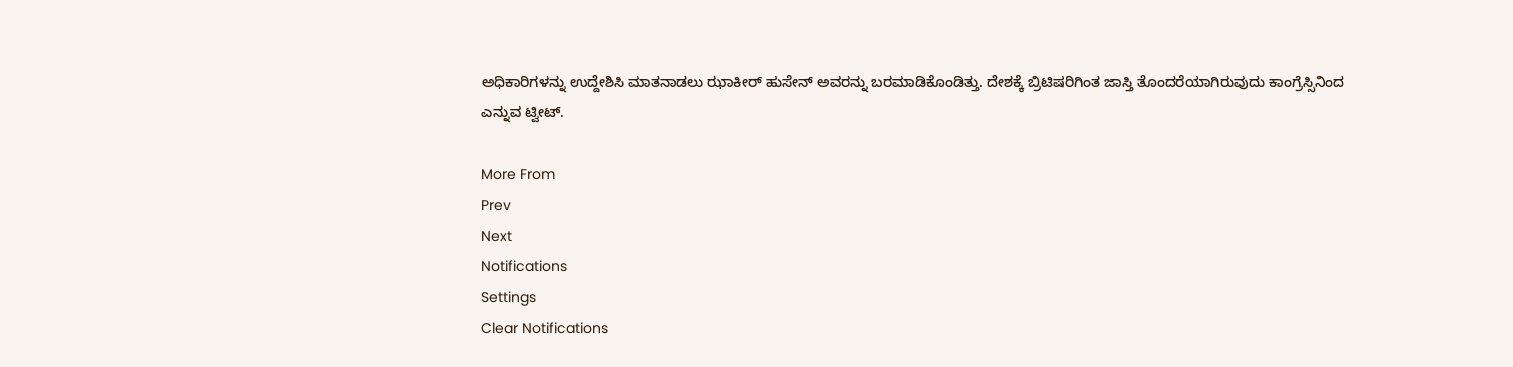ಅಧಿಕಾರಿಗಳನ್ನು ಉದ್ದೇಶಿಸಿ ಮಾತನಾಡಲು ಝಾಕೀರ್ ಹುಸೇನ್ ಅವರನ್ನು ಬರಮಾಡಿಕೊಂಡಿತ್ತು. ದೇಶಕ್ಕೆ ಬ್ರಿಟಿಷರಿಗಿಂತ ಜಾಸ್ತಿ ತೊಂದರೆಯಾಗಿರುವುದು ಕಾಂಗ್ರೆಸ್ಸಿನಿಂದ ಎನ್ನುವ ಟ್ವೀಟ್.

More From
Prev
Next
Notifications
Settings
Clear Notifications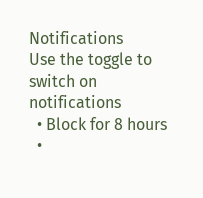Notifications
Use the toggle to switch on notifications
  • Block for 8 hours
  •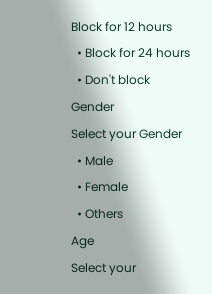Block for 12 hours
  • Block for 24 hours
  • Don't block
Gender
Select your Gender
  • Male
  • Female
  • Others
Age
Select your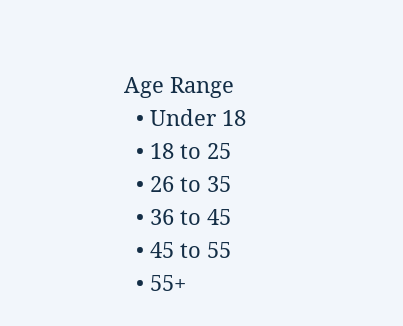Age Range
  • Under 18
  • 18 to 25
  • 26 to 35
  • 36 to 45
  • 45 to 55
  • 55+